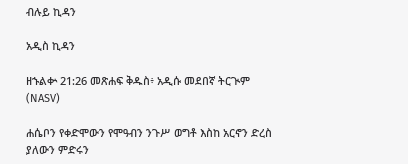ብሉይ ኪዳን

አዲስ ኪዳን

ዘኁልቍ 21:26 መጽሐፍ ቅዱስ፥ አዲሱ መደበኛ ትርጒም (NASV)

ሐሴቦን የቀድሞውን የሞዓብን ንጉሥ ወግቶ እስከ አርኖን ድረስ ያለውን ምድሩን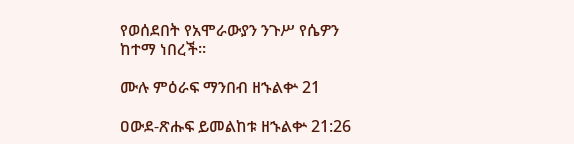የወሰደበት የአሞራውያን ንጉሥ የሴዎን ከተማ ነበረች።

ሙሉ ምዕራፍ ማንበብ ዘኁልቍ 21

ዐውደ-ጽሑፍ ይመልከቱ ዘኁልቍ 21:26